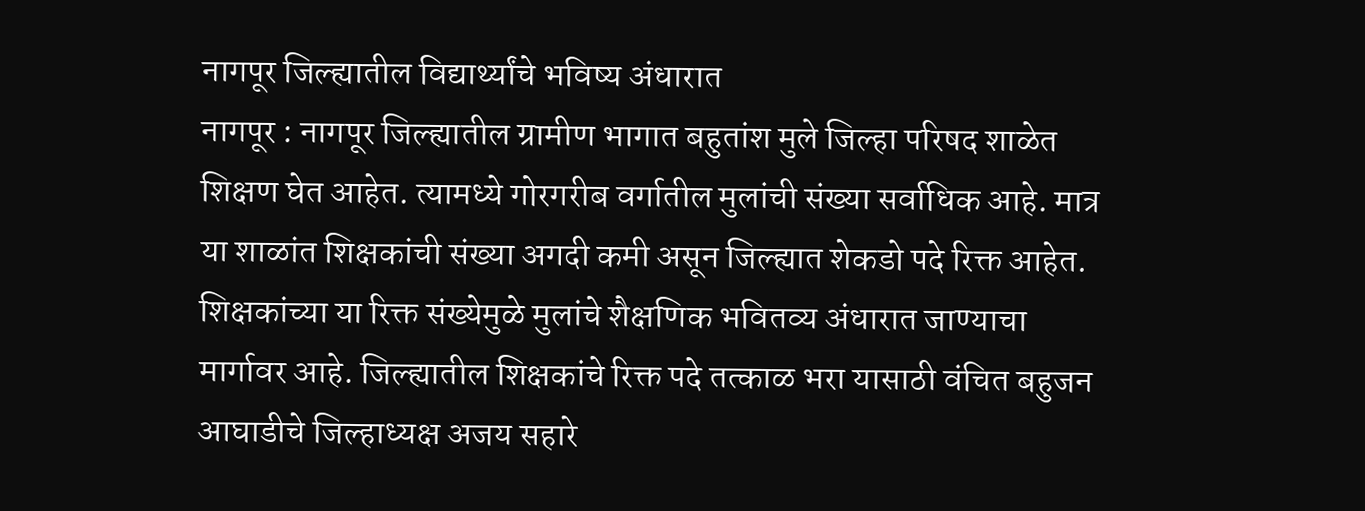नागपूर जिल्ह्यातील विद्यार्थ्यांचे भविष्य अंधारात
नागपूर : नागपूर जिल्ह्यातील ग्रामीण भागात बहुतांश मुले जिल्हा परिषद शाळेत शिक्षण घेत आहेत. त्यामध्ये गोरगरीब वर्गातील मुलांची संख्या सर्वाधिक आहे. मात्र या शाळांत शिक्षकांची संख्या अगदी कमी असून जिल्ह्यात शेकडो पदे रिक्त आहेत. शिक्षकांच्या या रिक्त संख्येमुळे मुलांचे शैक्षणिक भवितव्य अंधारात जाण्याचा मार्गावर आहे. जिल्ह्यातील शिक्षकांचे रिक्त पदे तत्काळ भरा यासाठी वंचित बहुजन आघाडीचे जिल्हाध्यक्ष अजय सहारे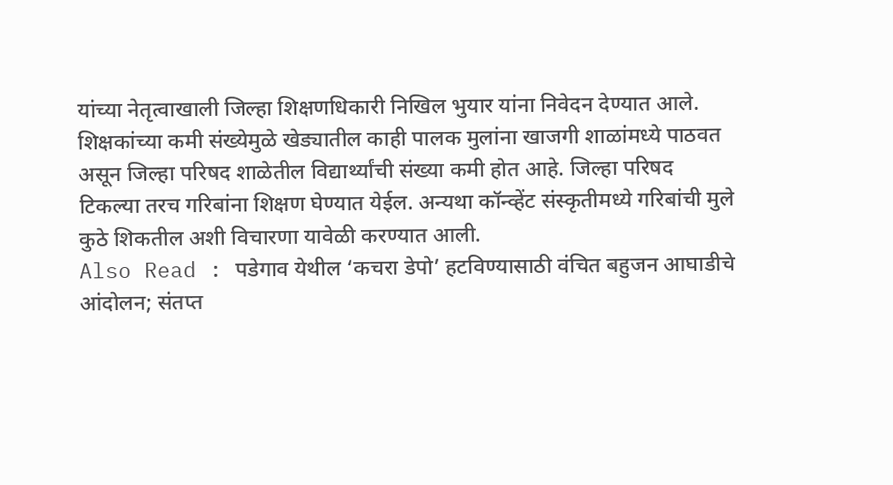यांच्या नेतृत्वाखाली जिल्हा शिक्षणधिकारी निखिल भुयार यांना निवेदन देण्यात आले.
शिक्षकांच्या कमी संख्येमुळे खेड्यातील काही पालक मुलांना खाजगी शाळांमध्ये पाठवत असून जिल्हा परिषद शाळेतील विद्यार्थ्यांची संख्या कमी होत आहे. जिल्हा परिषद टिकल्या तरच गरिबांना शिक्षण घेण्यात येईल. अन्यथा कॉन्व्हेंट संस्कृतीमध्ये गरिबांची मुले कुठे शिकतील अशी विचारणा यावेळी करण्यात आली.
Also Read : पडेगाव येथील ‘कचरा डेपो’ हटविण्यासाठी वंचित बहुजन आघाडीचे आंदोलन; संतप्त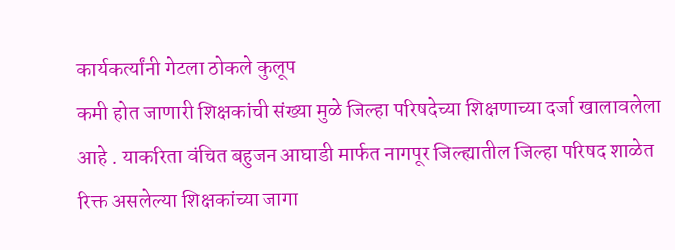कार्यकर्त्यांनी गेटला ठोकले कुलूप
कमी होत जाणारी शिक्षकांची संख्या मुळे जिल्हा परिषदेच्या शिक्षणाच्या दर्जा खालावलेला आहे . याकरिता वंचित बहुजन आघाडी मार्फत नागपूर जिल्ह्यातील जिल्हा परिषद शाळेत रिक्त असलेल्या शिक्षकांच्या जागा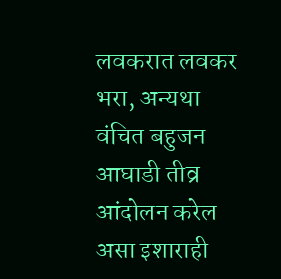लवकरात लवकर भरा, अन्यथा वंचित बहुजन आघाडी तीव्र आंदोलन करेल असा इशाराही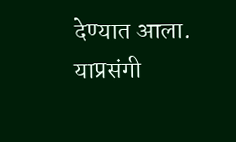देण्यात आला.
याप्रसंगी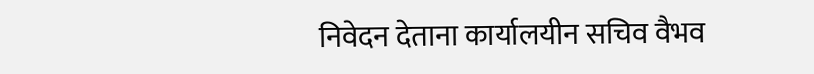निवेदन देताना कार्यालयीन सचिव वैभव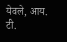येवले, आय. टी.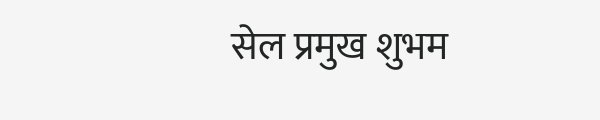सेल प्रमुख शुभम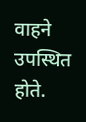वाहने उपस्थित होते.